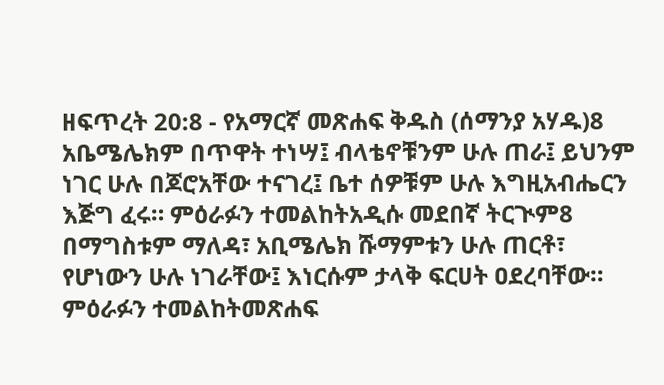ዘፍጥረት 20:8 - የአማርኛ መጽሐፍ ቅዱስ (ሰማንያ አሃዱ)8 አቤሜሌክም በጥዋት ተነሣ፤ ብላቴኖቹንም ሁሉ ጠራ፤ ይህንም ነገር ሁሉ በጆሮአቸው ተናገረ፤ ቤተ ሰዎቹም ሁሉ እግዚአብሔርን እጅግ ፈሩ። ምዕራፉን ተመልከትአዲሱ መደበኛ ትርጒም8 በማግስቱም ማለዳ፣ አቢሜሌክ ሹማምቱን ሁሉ ጠርቶ፣ የሆነውን ሁሉ ነገራቸው፤ እነርሱም ታላቅ ፍርሀት ዐደረባቸው። ምዕራፉን ተመልከትመጽሐፍ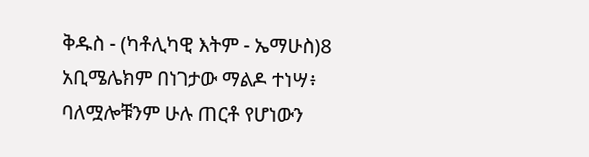ቅዱስ - (ካቶሊካዊ እትም - ኤማሁስ)8 አቢሜሌክም በነገታው ማልዶ ተነሣ፥ ባለሟሎቹንም ሁሉ ጠርቶ የሆነውን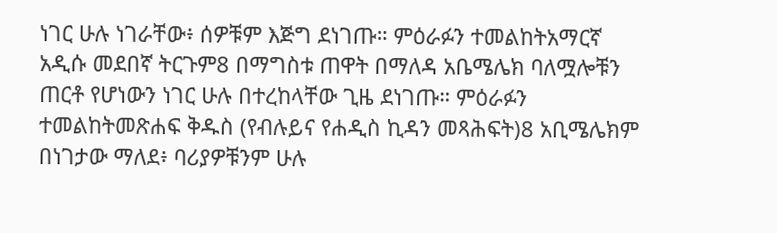ነገር ሁሉ ነገራቸው፥ ሰዎቹም እጅግ ደነገጡ። ምዕራፉን ተመልከትአማርኛ አዲሱ መደበኛ ትርጉም8 በማግስቱ ጠዋት በማለዳ አቤሜሌክ ባለሟሎቹን ጠርቶ የሆነውን ነገር ሁሉ በተረከላቸው ጊዜ ደነገጡ። ምዕራፉን ተመልከትመጽሐፍ ቅዱስ (የብሉይና የሐዲስ ኪዳን መጻሕፍት)8 አቢሜሌክም በነገታው ማለደ፥ ባሪያዎቹንም ሁሉ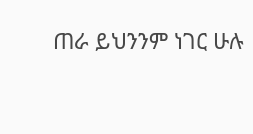ጠራ ይህንንም ነገር ሁሉ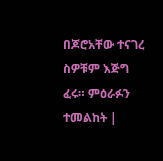በጆሮአቸው ተናገረ ስዎቹም እጅግ ፈሩ። ምዕራፉን ተመልከት |